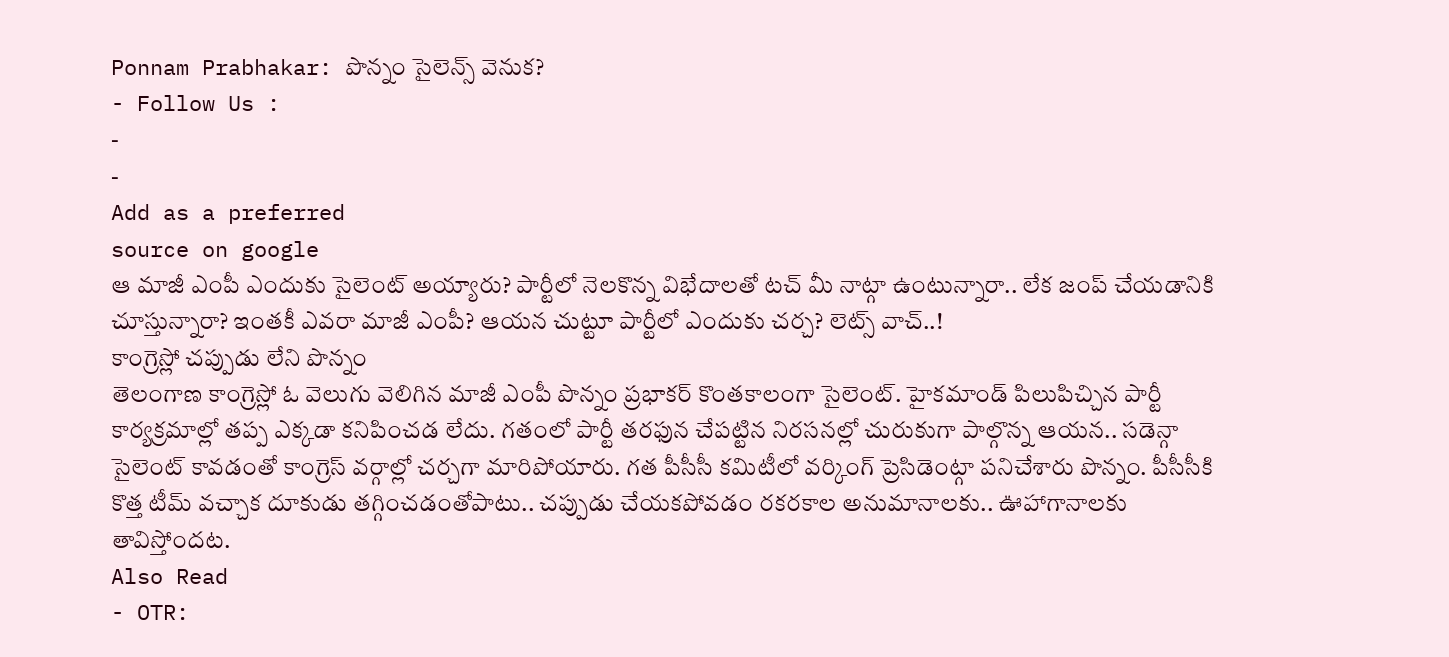Ponnam Prabhakar: పొన్నం సైలెన్స్ వెనుక?
- Follow Us :
-
-
Add as a preferred
source on google
ఆ మాజీ ఎంపీ ఎందుకు సైలెంట్ అయ్యారు? పార్టీలో నెలకొన్న విభేదాలతో టచ్ మీ నాట్గా ఉంటున్నారా.. లేక జంప్ చేయడానికి చూస్తున్నారా? ఇంతకీ ఎవరా మాజీ ఎంపీ? ఆయన చుట్టూ పార్టీలో ఎందుకు చర్చ? లెట్స్ వాచ్..!
కాంగ్రెస్లో చప్పుడు లేని పొన్నం
తెలంగాణ కాంగ్రెస్లో ఓ వెలుగు వెలిగిన మాజీ ఎంపీ పొన్నం ప్రభాకర్ కొంతకాలంగా సైలెంట్. హైకమాండ్ పిలుపిచ్చిన పార్టీ కార్యక్రమాల్లో తప్ప ఎక్కడా కనిపించడ లేదు. గతంలో పార్టీ తరఫున చేపట్టిన నిరసనల్లో చురుకుగా పాల్గొన్న ఆయన.. సడెన్గా సైలెంట్ కావడంతో కాంగ్రెస్ వర్గాల్లో చర్చగా మారిపోయారు. గత పీసీసీ కమిటీలో వర్కింగ్ ప్రెసిడెంట్గా పనిచేశారు పొన్నం. పీసీసీకి కొత్త టీమ్ వచ్చాక దూకుడు తగ్గించడంతోపాటు.. చప్పుడు చేయకపోవడం రకరకాల అనుమానాలకు.. ఊహాగానాలకు తావిస్తోందట.
Also Read
- OTR: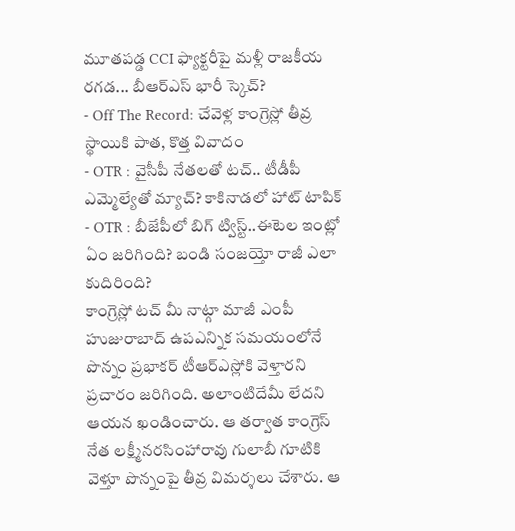మూతపడ్డ CCI ఫ్యాక్టరీపై మళ్లీ రాజకీయ రగడ... బీఆర్ఎస్ భారీ స్కెచ్?
- Off The Record: చేవెళ్ల కాంగ్రెస్లో తీవ్ర స్థాయికి పాత, కొత్త వివాదం
- OTR : వైసీపీ నేతలతో టచ్.. టీడీపీ ఎమ్మెల్యేతో మ్యాచ్? కాకినాడలో హాట్ టాపిక్
- OTR : బీజేపీలో బిగ్ ట్విస్ట్..ఈటెల ఇంట్లో ఏం జరిగింది? బండి సంజయ్తో రాజీ ఎలా కుదిరింది?
కాంగ్రెస్లో టచ్ మీ నాట్గా మాజీ ఎంపీ
హుజురాబాద్ ఉపఎన్నిక సమయంలోనే పొన్నం ప్రభాకర్ టీఆర్ఎస్లోకి వెళ్తారని ప్రచారం జరిగింది. అలాంటిదేమీ లేదని ఆయన ఖండించారు. ఆ తర్వాత కాంగ్రెస్ నేత లక్ష్మీనరసింహారావు గులాబీ గూటికి వెళ్తూ పొన్నంపై తీవ్ర విమర్శలు చేశారు. ఆ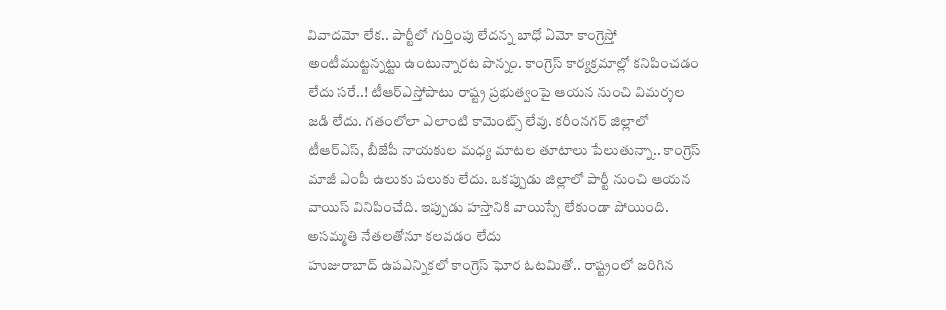వివాదమో లేక.. పార్టీలో గుర్తింపు లేదన్న బాధో ఏమో కాంగ్రెస్తో అంటీముట్టన్నట్టు ఉంటున్నారట పొన్నం. కాంగ్రెస్ కార్యక్రమాల్లో కనిపించడం లేదు సరే..! టీఆర్ఎస్తోపాటు రాష్ట్ర ప్రభుత్వంపై ఆయన నుంచి విమర్శల జడి లేదు. గతంలోలా ఎలాంటి కామెంట్స్ లేవు. కరీంనగర్ జిల్లాలో టీఆర్ఎస్, బీజేపీ నాయకుల మధ్య మాటల తూటాలు పేలుతున్నా.. కాంగ్రెస్ మాజీ ఎంపీ ఉలుకు పలుకు లేదు. ఒకప్పుడు జిల్లాలో పార్టీ నుంచి ఆయన వాయిస్ వినిపించేది. ఇప్పుడు హస్తానికి వాయిస్సే లేకుండా పోయింది.
అసమ్మతి నేతలతోనూ కలవడం లేదు
హుజురాబాద్ ఉపఎన్నికలో కాంగ్రెస్ ఘోర ఓటమితో.. రాష్ట్రంలో జరిగిన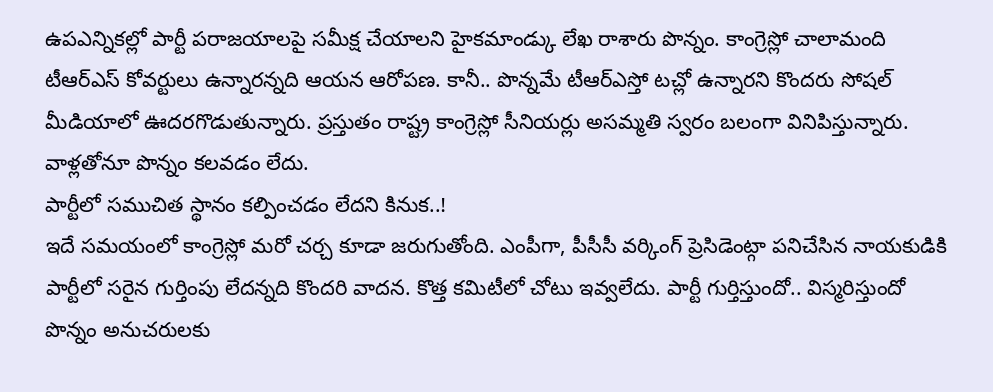ఉపఎన్నికల్లో పార్టీ పరాజయాలపై సమీక్ష చేయాలని హైకమాండ్కు లేఖ రాశారు పొన్నం. కాంగ్రెస్లో చాలామంది టీఆర్ఎస్ కోవర్టులు ఉన్నారన్నది ఆయన ఆరోపణ. కానీ.. పొన్నమే టీఆర్ఎస్తో టచ్లో ఉన్నారని కొందరు సోషల్ మీడియాలో ఊదరగొడుతున్నారు. ప్రస్తుతం రాష్ట్ర కాంగ్రెస్లో సీనియర్లు అసమ్మతి స్వరం బలంగా వినిపిస్తున్నారు. వాళ్లతోనూ పొన్నం కలవడం లేదు.
పార్టీలో సముచిత స్థానం కల్పించడం లేదని కినుక..!
ఇదే సమయంలో కాంగ్రెస్లో మరో చర్చ కూడా జరుగుతోంది. ఎంపీగా, పీసీసీ వర్కింగ్ ప్రెసిడెంట్గా పనిచేసిన నాయకుడికి పార్టీలో సరైన గుర్తింపు లేదన్నది కొందరి వాదన. కొత్త కమిటీలో చోటు ఇవ్వలేదు. పార్టీ గుర్తిస్తుందో.. విస్మరిస్తుందో పొన్నం అనుచరులకు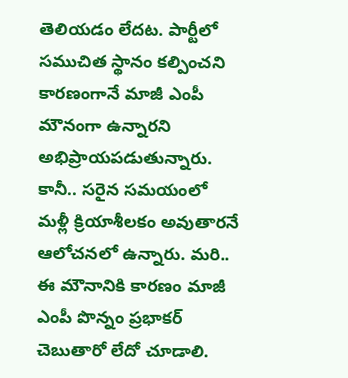తెలియడం లేదట. పార్టీలో సముచిత స్థానం కల్పించని కారణంగానే మాజీ ఎంపీ మౌనంగా ఉన్నారని అభిప్రాయపడుతున్నారు. కానీ.. సరైన సమయంలో మళ్లీ క్రియాశీలకం అవుతారనే ఆలోచనలో ఉన్నారు. మరి.. ఈ మౌనానికి కారణం మాజీ ఎంపీ పొన్నం ప్రభాకర్ చెబుతారో లేదో చూడాలి.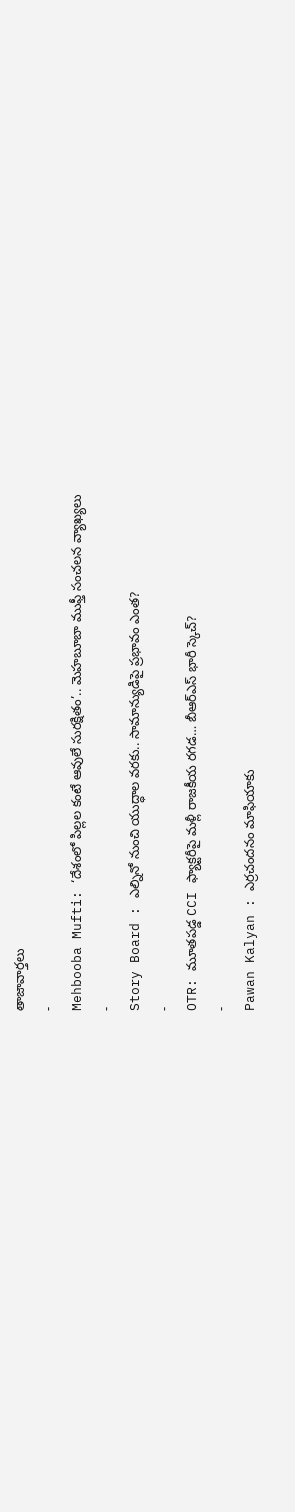తాజావార్తలు
-
Mehbooba Mufti: ‘దేశంలో పిల్లల కంటే ఆవులే సురక్షితం’.. మెహబూబా ముఫ్తీ సంచలన వ్యాఖ్యలు
-
Story Board : ఎల్నినో నుంచి యుద్ధాల వరకు.. సామాన్యుడిపై ప్రభావం ఎంత?
-
OTR: మూతపడ్డ CCI ఫ్యాక్టరీపై మళ్లీ రాజకీయ రగడ… బీఆర్ఎస్ భారీ స్కెచ్?
-
Pawan Kalyan : ఎర్రచందనం మాఫియాకు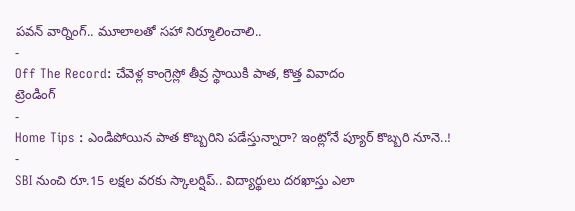పవన్ వార్నింగ్.. మూలాలతో సహా నిర్మూలించాలి..
-
Off The Record: చేవెళ్ల కాంగ్రెస్లో తీవ్ర స్థాయికి పాత, కొత్త వివాదం
ట్రెండింగ్
-
Home Tips : ఎండిపోయిన పాత కొబ్బరిని పడేస్తున్నారా? ఇంట్లోనే ప్యూర్ కొబ్బరి నూనె..!
-
SBI నుంచి రూ.15 లక్షల వరకు స్కాలర్షిప్.. విద్యార్థులు దరఖాస్తు ఎలా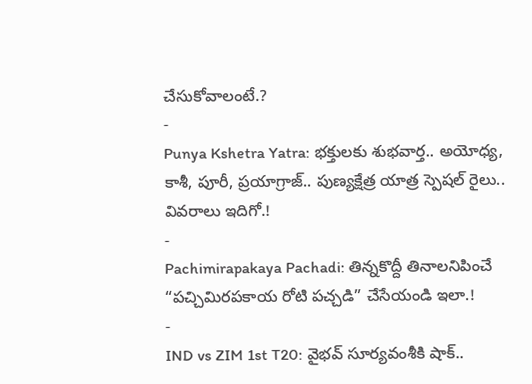చేసుకోవాలంటే.?
-
Punya Kshetra Yatra: భక్తులకు శుభవార్త.. అయోధ్య, కాశీ, పూరీ, ప్రయాగ్రాజ్.. పుణ్యక్షేత్ర యాత్ర స్పెషల్ రైలు.. వివరాలు ఇదిగో.!
-
Pachimirapakaya Pachadi: తిన్నకొద్దీ తినాలనిపించే “పచ్చిమిరపకాయ రోటి పచ్చడి” చేసేయండి ఇలా.!
-
IND vs ZIM 1st T20: వైభవ్ సూర్యవంశీకి షాక్..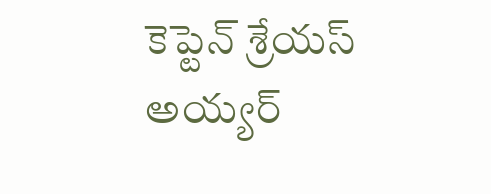కెప్టెన్ శ్రేయస్ అయ్యర్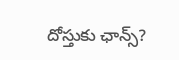దోస్తుకు ఛాన్స్?